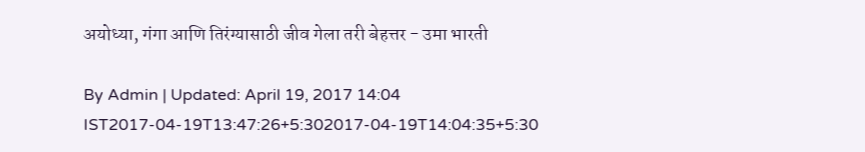अयोध्या, गंगा आणि तिरंग्यासाठी जीव गेला तरी बेहत्तर - उमा भारती

By Admin | Updated: April 19, 2017 14:04 IST2017-04-19T13:47:26+5:302017-04-19T14:04:35+5:30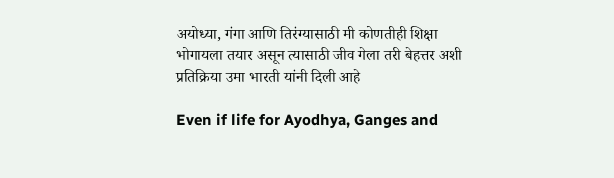अयोध्या, गंगा आणि तिरंग्यासाठी मी कोणतीही शिक्षा भोगायला तयार असून त्यासाठी जीव गेला तरी बेहत्तर अशी प्रतिक्रिया उमा भारती यांनी दिली आहे

Even if life for Ayodhya, Ganges and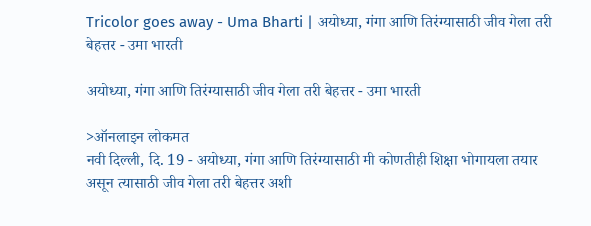Tricolor goes away - Uma Bharti | अयोध्या, गंगा आणि तिरंग्यासाठी जीव गेला तरी बेहत्तर - उमा भारती

अयोध्या, गंगा आणि तिरंग्यासाठी जीव गेला तरी बेहत्तर - उमा भारती

>ऑनलाइन लोकमत
नवी दिल्ली, दि. 19 - अयोध्या, गंगा आणि तिरंग्यासाठी मी कोणतीही शिक्षा भोगायला तयार असून त्यासाठी जीव गेला तरी बेहत्तर अशी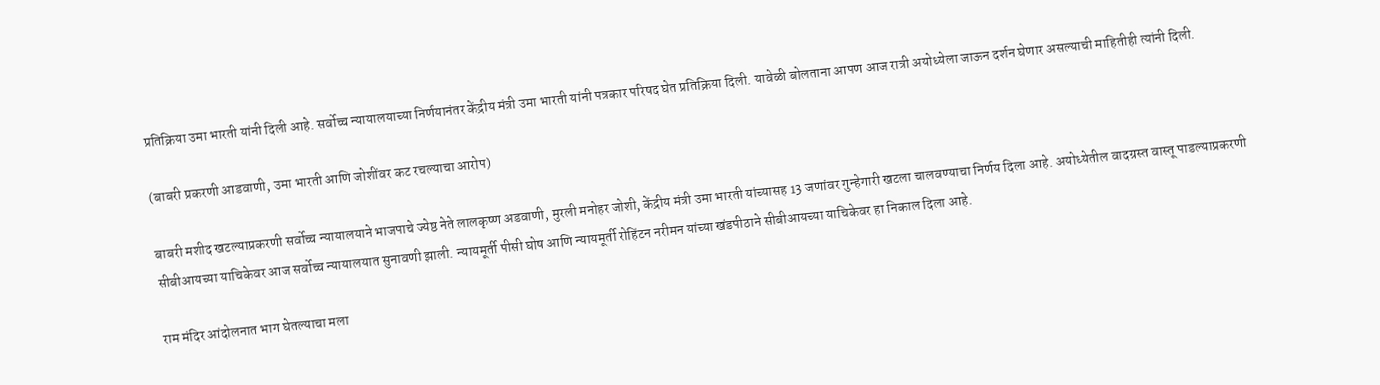प्रतिक्रिया उमा भारती यांनी दिली आहे. सर्वोच्च न्यायालयाच्या निर्णयानंतर केंद्रीय मंत्री उमा भारती यांनी पत्रकार परिषद घेत प्रतिक्रिया दिली. यावेळी बोलताना आपण आज रात्री अयोध्येला जाऊन दर्शन घेणार असल्याची माहितीही त्यांनी दिली.

(बाबरी प्रकरणी आडवाणी, उमा भारती आणि जोशींवर कट रचल्याचा आरोप)

बाबरी मशीद खटल्याप्रकरणी सर्वोच्च न्यायालयाने भाजपाचे ज्येष्ठ नेते लालकृष्ण अडवाणी, मुरली मनोहर जोशी, केंद्रीय मंत्री उमा भारती यांच्यासह 13 जणांवर गुन्हेगारी खटला चालवण्याचा निर्णय दिला आहे. अयोध्येतील वादग्रस्त वास्तू पाडल्याप्रकरणी सीबीआयच्या याचिकेवर आज सर्वोच्च न्यायालयात सुनावणी झाली. न्यायमूर्ती पीसी घोष आणि न्यायमूर्ती रोहिंटन नरीमन यांच्या खंडपीठाने सीबीआयच्या याचिकेवर हा निकाल दिला आहे.

राम मंदिर आंदोलनात भाग घेतल्याचा मला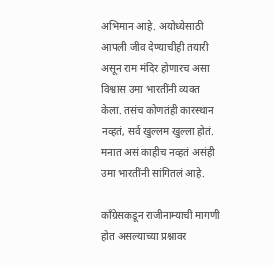अभिमान आहे. अयोध्येसाठी आपली जीव देण्याचीही तयारी असून राम मंदिर होणारच असा विश्वास उमा भारतींनी व्यक्त केला. तसंच कोणतंही कारस्थान नव्हतं, सर्व खुल्लम खुल्ला होतं. मनात असं काहीच नव्हतं असंही उमा भारतींनी सांगितलं आहे.

काँग्रेसकडून राजीनाम्याची मागणी होत असल्याच्या प्रश्नावर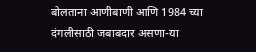बोलताना आणीबाणी आणि 1984 च्या दंगलीसाठी जबाबदार असणा-या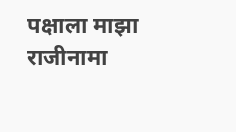पक्षाला माझा राजीनामा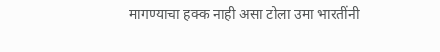मागण्याचा हक्क नाही असा टोला उमा भारतींनी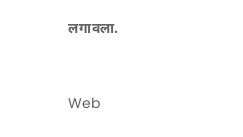लगावला.


Web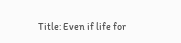Title: Even if life for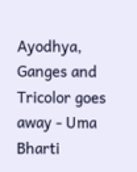Ayodhya, Ganges and Tricolor goes away - Uma Bharti